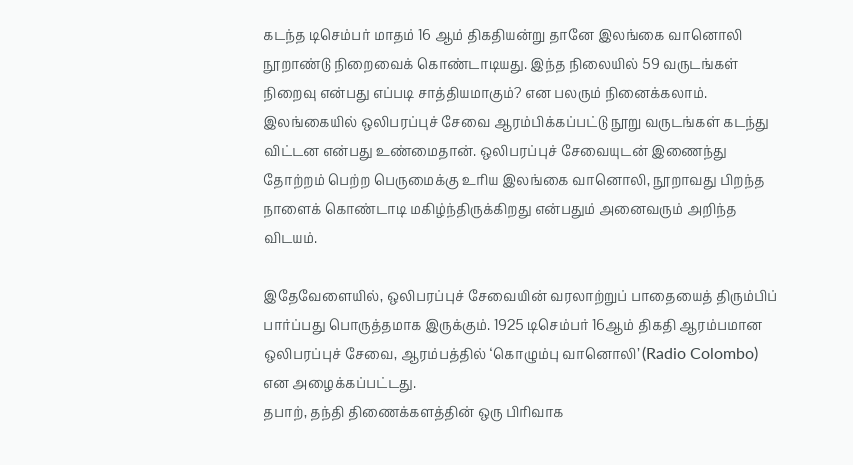கடந்த டிசெம்பர் மாதம் 16 ஆம் திகதியன்று தானே இலங்கை வானொலி நூறாண்டு நிறைவைக் கொண்டாடியது. இந்த நிலையில் 59 வருடங்கள் நிறைவு என்பது எப்படி சாத்தியமாகும்? என பலரும் நினைக்கலாம்.
இலங்கையில் ஒலிபரப்புச் சேவை ஆரம்பிக்கப்பட்டு நூறு வருடங்கள் கடந்து விட்டன என்பது உண்மைதான். ஒலிபரப்புச் சேவையுடன் இணைந்து தோற்றம் பெற்ற பெருமைக்கு உரிய இலங்கை வானொலி, நூறாவது பிறந்த நாளைக் கொண்டாடி மகிழ்ந்திருக்கிறது என்பதும் அனைவரும் அறிந்த விடயம்.

இதேவேளையில், ஒலிபரப்புச் சேவையின் வரலாற்றுப் பாதையைத் திரும்பிப் பார்ப்பது பொருத்தமாக இருக்கும். 1925 டிசெம்பர் 16ஆம் திகதி ஆரம்பமான ஒலிபரப்புச் சேவை, ஆரம்பத்தில் ‘கொழும்பு வானொலி’ (Radio Colombo) என அழைக்கப்பட்டது.
தபாற், தந்தி திணைக்களத்தின் ஒரு பிரிவாக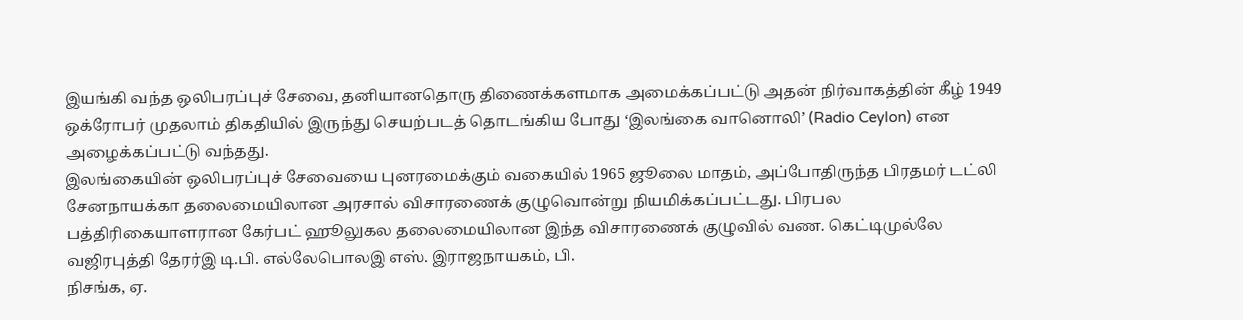இயங்கி வந்த ஒலிபரப்புச் சேவை, தனியானதொரு திணைக்களமாக அமைக்கப்பட்டு அதன் நிர்வாகத்தின் கீழ் 1949 ஒக்ரோபர் முதலாம் திகதியில் இருந்து செயற்படத் தொடங்கிய போது ‘இலங்கை வானொலி’ (Radio Ceylon) என அழைக்கப்பட்டு வந்தது.
இலங்கையின் ஒலிபரப்புச் சேவையை புனரமைக்கும் வகையில் 1965 ஜூலை மாதம், அப்போதிருந்த பிரதமர் டட்லி சேனநாயக்கா தலைமையிலான அரசால் விசாரணைக் குழுவொன்று நியமிக்கப்பட்டது. பிரபல பத்திரிகையாளரான கேர்பட் ஹூலுகல தலைமையிலான இந்த விசாரணைக் குழுவில் வண. கெட்டிமுல்லே வஜிரபுத்தி தேரர்இ டி.பி. எல்லேபொலஇ எஸ். இராஜநாயகம், பி.
நிசங்க, ஏ.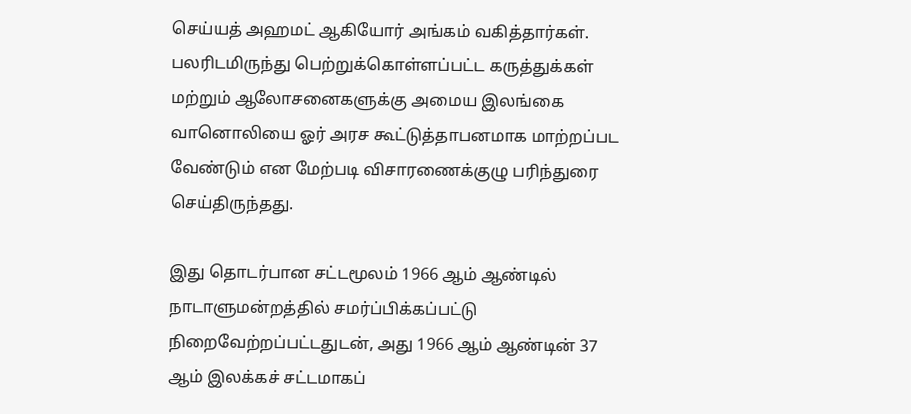செய்யத் அஹமட் ஆகியோர் அங்கம் வகித்தார்கள். பலரிடமிருந்து பெற்றுக்கொள்ளப்பட்ட கருத்துக்கள் மற்றும் ஆலோசனைகளுக்கு அமைய இலங்கை வானொலியை ஓர் அரச கூட்டுத்தாபனமாக மாற்றப்பட வேண்டும் என மேற்படி விசாரணைக்குழு பரிந்துரை செய்திருந்தது.

இது தொடர்பான சட்டமூலம் 1966 ஆம் ஆண்டில் நாடாளுமன்றத்தில் சமர்ப்பிக்கப்பட்டு நிறைவேற்றப்பட்டதுடன், அது 1966 ஆம் ஆண்டின் 37 ஆம் இலக்கச் சட்டமாகப்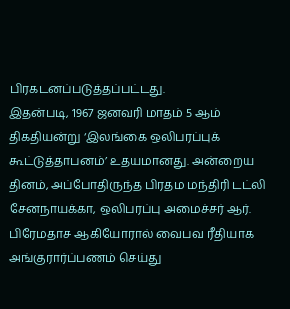பிரகடனப்படுத்தப்பட்டது.
இதன்படி, 1967 ஜனவரி மாதம் 5 ஆம் திகதியன்று ‘இலங்கை ஒலிபரப்புக் கூட்டுத்தாபனம்’ உதயமானது. அன்றைய தினம், அப்போதிருந்த பிரதம மந்திரி டட்லி சேனநாயக்கா, ஒலிபரப்பு அமைச்சர் ஆர். பிரேமதாச ஆகியோரால் வைபவ ரீதியாக அங்குரார்ப்பணம் செய்து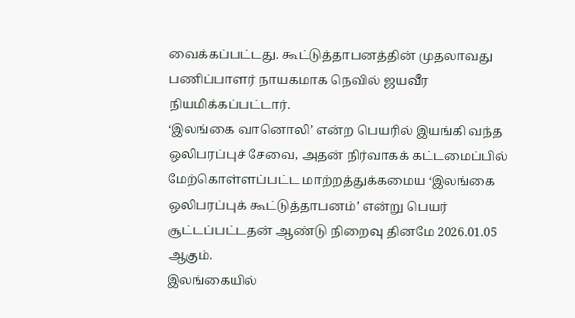வைக்கப்பட்டது. கூட்டுத்தாபனத்தின் முதலாவது பணிப்பாளர் நாயகமாக நெவில் ஜயவீர நியமிக்கப்பட்டார்.
‘இலங்கை வானொலி’ என்ற பெயரில் இயங்கி வந்த ஒலிபரப்புச் சேவை, அதன் நிர்வாகக் கட்டமைப்பில் மேற்கொள்ளப்பட்ட மாற்றத்துக்கமைய ‘இலங்கை ஒலிபரப்புக் கூட்டுத்தாபனம்’ என்று பெயர் சூட்டப்பட்டதன் ஆண்டு நிறைவு தினமே 2026.01.05 ஆகும்.
இலங்கையில்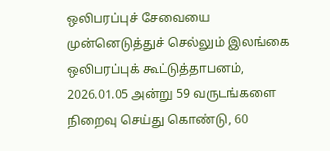ஒலிபரப்புச் சேவையை முன்னெடுத்துச் செல்லும் இலங்கை ஒலிபரப்புக் கூட்டுத்தாபனம், 2026.01.05 அன்று 59 வருடங்களை நிறைவு செய்து கொண்டு, 60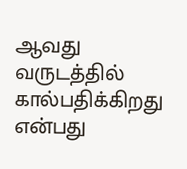ஆவது வருடத்தில் கால்பதிக்கிறது என்பது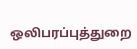ஒலிபரப்புத்துறை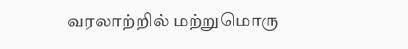வரலாற்றில் மற்றுமொரு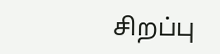சிறப்பு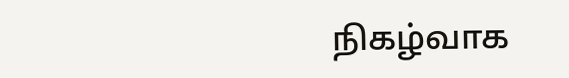நிகழ்வாக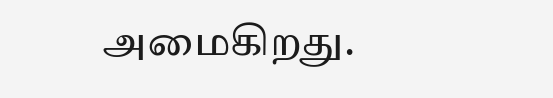அமைகிறது.